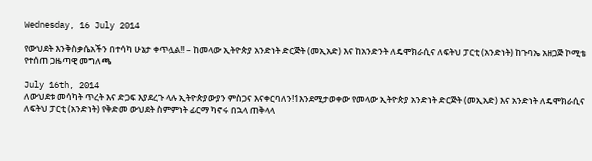Wednesday, 16 July 2014

የውህደት እንቅስቃሴአችን በተሳካ ሁኔታ ቀጥሏል!! – ከመላው ኢትዮጵያ አንድነት ድርጅት (መኢአድ) እና ከአንድንት ለዴሞክራሲና ለፍትህ ፓርቲ (አንድነት) ከጉባኤ አዘጋጅ ኮሚቴ የተሰጠ ጋዜጣዊ መግለጫ

July 16th, 2014
ለውህደቱ መሳካት ጥረት እና ድጋፍ እያደረጉ ላሉ ኢትዮጵያውያን ምስጋና እናቀርባለን!1እንደሚታወቀው የመላው ኢትዮጵያ አንድነት ድርጅት (መኢአድ) እና አንድነት ለዴሞክራሲና ለፍትህ ፓርቲ (አንድነት) የቅድመ ውህደት ስምምነት ፊርማ ካኖሩ በኋላ ጠቅላላ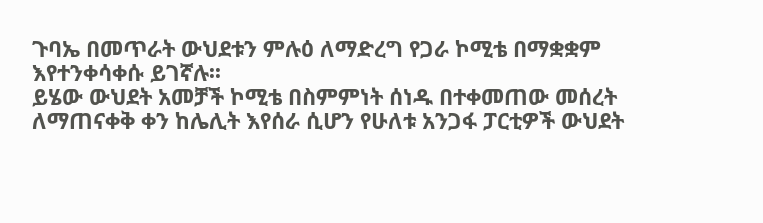ጉባኤ በመጥራት ውህደቱን ምሉዕ ለማድረግ የጋራ ኮሚቴ በማቋቋም እየተንቀሳቀሱ ይገኛሉ፡፡
ይሄው ውህደት አመቻች ኮሚቴ በስምምነት ሰነዱ በተቀመጠው መሰረት ለማጠናቀቅ ቀን ከሌሊት እየሰራ ሲሆን የሁለቱ አንጋፋ ፓርቲዎች ውህደት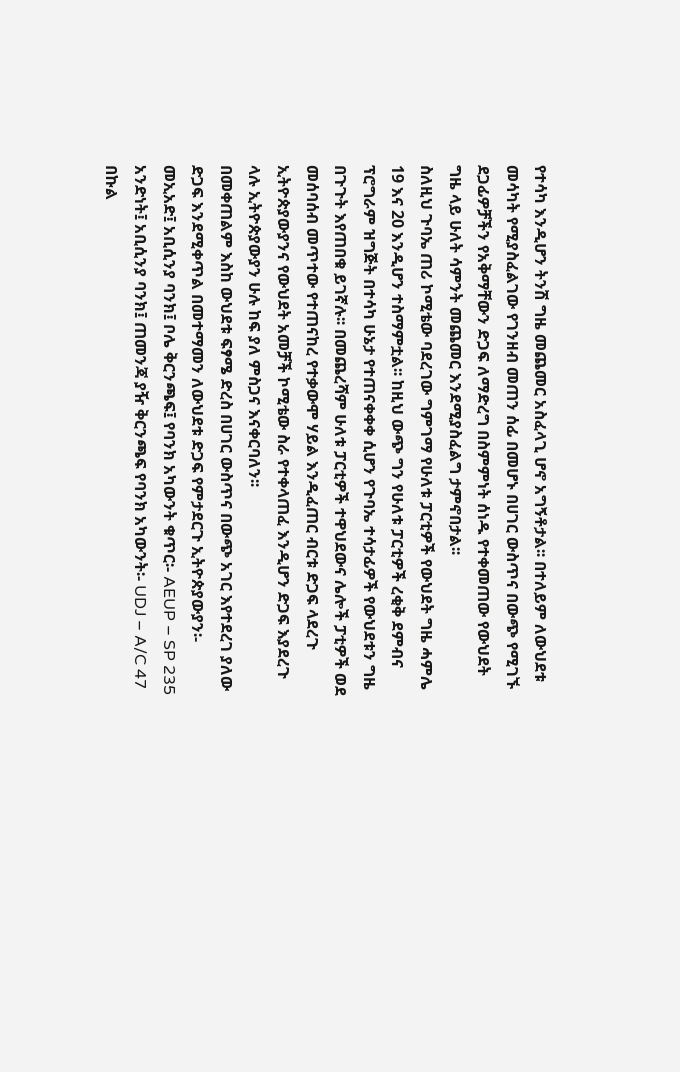የተሳካ እንዲሆን ትንሽ ግዜ መጨመር አስፈላጊ ሆኖ አግኝቶታል፡፡ በተለይም ለውህደቱ መሳካት የሚያስፈልገው የገንዘብ መጠን ሰፊ በመሆኑ በሀገር ውስጥና በውጭ የሚገኙ ደጋፊዎቻችን የአቅማቸውን ድጋፍ ለማድረግ በስምምነት ሰነዱ የተቀመጠው የውህደት ግዜ ላይ ሁለት ሳምንት መጨመር እንደሚያስፈልግ ታምኖበታል፡፡
ስለዚህ ጉባኤ ጠሪ ኮሚቴው ባደረገው ግምገማ የሁለቱ ፓርቲዎች የውህደት ግዜ ሓምሌ 19 እና 20 እንዲሆን ተስማምቷል፡፡ ከዚህ ውጭ ግን የሁለቱ ፓርቲዎች ረቂቅ ደምብና ፕሮግራም ዝግጅት በተሳካ ሁኔታ የተጠናቀቀቀ ሲሆን የጉባኤ ተሳታፊዎች የውህደቱን ግዜ በጉጉት እየጠበቁ ይገኛሉ፡፡ በመጨረሻም ሁለቱ ፓርቲዎች ተዋህደውና ሌሎች ፓቲዎች ወደ መሰባሰብ መጥተው የተጠናከረ የተቃውሞ ሃይል እንዲፈጠር ብርቱ ድጋፍ ላደረጉ ኢትዮጵያውያንና የውህደት አመቻች ኮሚቴው ስራ የተቀላጠፈ እንዲሆን ድጋፍ እያደረጉ ላሉ ኢትዮጵያውያን ሁሉ ከፍ ያለ ምስጋና እናቀርባለን፡፡
በመቀጠልም እስከ ውህደቱ ፍፃሜ ድረስ በሀገር ውስጥና በውጭ አገር እየተደረገ ያለው ድጋፍ እንደሚቀጥል በመተማመን ለውህደቱ ድጋፍ የምታደርጉ ኢትዮጵያውያን፡-
መኢአድ፤ አቢሲንያ ባንክ፤ ቦሌ ቅርንጫፍ፤ የባንክ አካውንት ቁጥር፡- AEUP – SP 235
አንድነት፤ አቢሲንያ ባንክ፤ ጠመንጃ ያዥ ቅርንጫፍ የባንክ አካውንት፡- UDJ – A/C 47
በኩል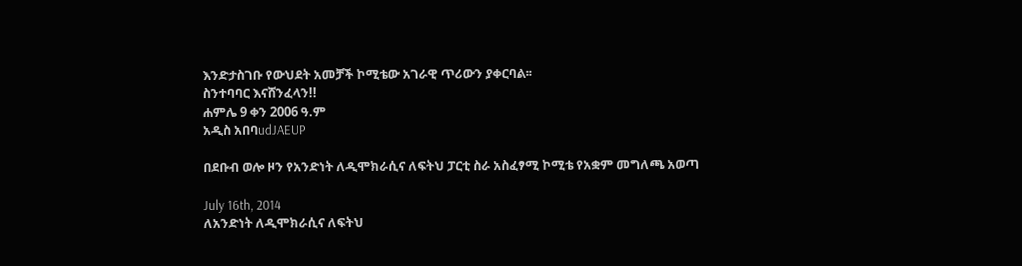እንድታስገቡ የውህደት አመቻች ኮሚቴው አገራዊ ጥሪውን ያቀርባል፡፡
ስንተባባር እናሸንፈላን!!
ሐምሌ 9 ቀን 2006 ዓ.ም
አዲስ አበባudJAEUP

በደቡብ ወሎ ዞን የአንድነት ለዲሞክራሲና ለፍትህ ፓርቲ ስራ አስፈፃሚ ኮሚቴ የአቋም መግለጫ አወጣ

July 16th, 2014
ለአንድነት ለዲሞክራሲና ለፍትህ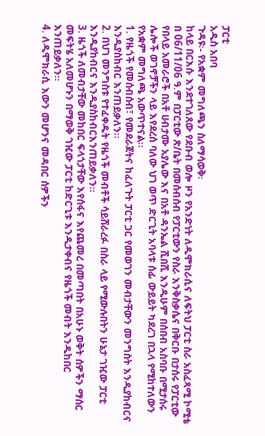ፓርቲ
አዲስ አበባ
ጉዳዩ፡- የአቋም መግለጫን ስለማሳወቅ፡
ከላይ በርእሱ እንደተገለጸው የደቡብ ወሎ ዞን የአንድነት ለዲሞክራሲና ለፍትህ ፓርቲ ስራ አስፈጻሚ ኮሚቴ በ 06/11/06 ዓ.ም በፓርቲው ጽ/ቤት በመሰብሰብ የፓርቲውን የስራ እንቅስቃሴና በቅርቡ በታሰሩ የፓርቲው የበላይ አመራሮች በአቶ ሀብታሙ አያሌው እና በአቶ ዳንኤል ሺበሺ እንዲሁም በሰበብ አስባቡ በሚታሰሩ ሌሎች ወገኖቻችን ላይ እየደረሰ ባለው ህገ ወጥ ድርጊት አባላቱ ሰፊ ውይይት ካደረገ በኋላ የሚከተለውን የአቋም መግለጫ አውጥተናል፡፡
1. የዜጎች የመሰብሰብ፣ የመደራጀትና ከፈለጉት ፓርቲ ጋር የመወገን መብታቸውን መንግስት እንዲያከብርና እንዲያስከብር እንጠይቃለን፡፡
2. በህገ መንግስቱ የተፈቀዱት የዜጎች መብቶች ሳይሸራረፉ በስራ ላይ የሚውሉበትን ሁኔታ ገዢው ፓርቲ እንዲያከብርና እንዲያስከብርእንጠይቃለን፡፡
3. ዜጎች ለመብታቸው መከበር ፍላጎታቸው እየሰፋና እየጨመረ በመጣበት በአሁኑ ወቅት ሰዎችን ማሰር መፍትሄ አለመሆኑን በማወቅ ገዢው ፓርቲ ከድርጊቱ እንዲታቀብና የዜጎች መብት እንዲከበር እንጠይቃለን፡፡
4. ለዲሞክራሲ እውን መሆንና መዳበር ሰዎችን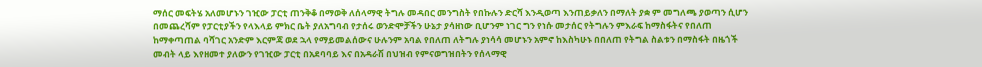ማሰር መፍትሄ አለመሆኑን ገዢው ፓርቲ ጠንቅቆ በማወቅ ለሰላማዊ ትግሉ መዳበር መንግስት የበኩሉን ድርሻ እንዲወጣ እንጠይቃለን በማለት ያቋ ም መግለጫ ያወጣን ሲሆን
በመጨረሻም የፓርቲያችን የላእላይ ምክር ቤት ያለአግባብ የታሰሩ ወንድሞቻችን ሁኔታ ያሳዘነው ቢሆንም ነገር ግን የነሱ መታሰር የትግሉን ምእራፍ ከማስፋትና የበለጠ ከማቀጣጠል ባሻገር አንድም እርምጃ ወደ ኋላ የማይመልሰውና ሁሉንም አባል የበለጠ ለትግሉ ያነሳሳ መሆኑን አምኖ ከእስካሁኑ በበለጠ የትግል ስልቱን በማስፋት በዜጎች መብት ላይ እየዘመተ ያለውን የገዢው ፓርቲ በአደባባይ እና በአዳራሽ በህዝብ የምናወግዝበትን የሰላማዊ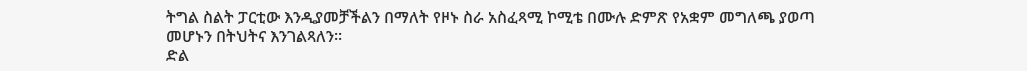ትግል ስልት ፓርቲው እንዲያመቻችልን በማለት የዞኑ ስራ አስፈጻሚ ኮሚቴ በሙሉ ድምጽ የአቋም መግለጫ ያወጣ መሆኑን በትህትና እንገልጻለን፡፡
ድል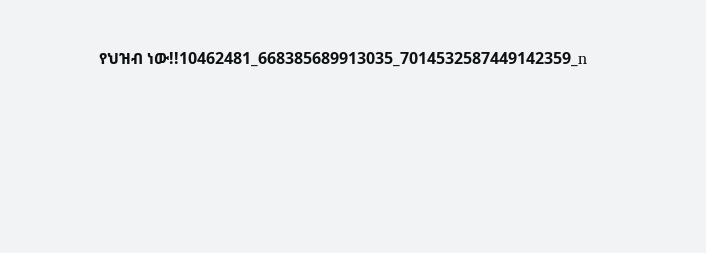የህዝብ ነው!!10462481_668385689913035_7014532587449142359_n